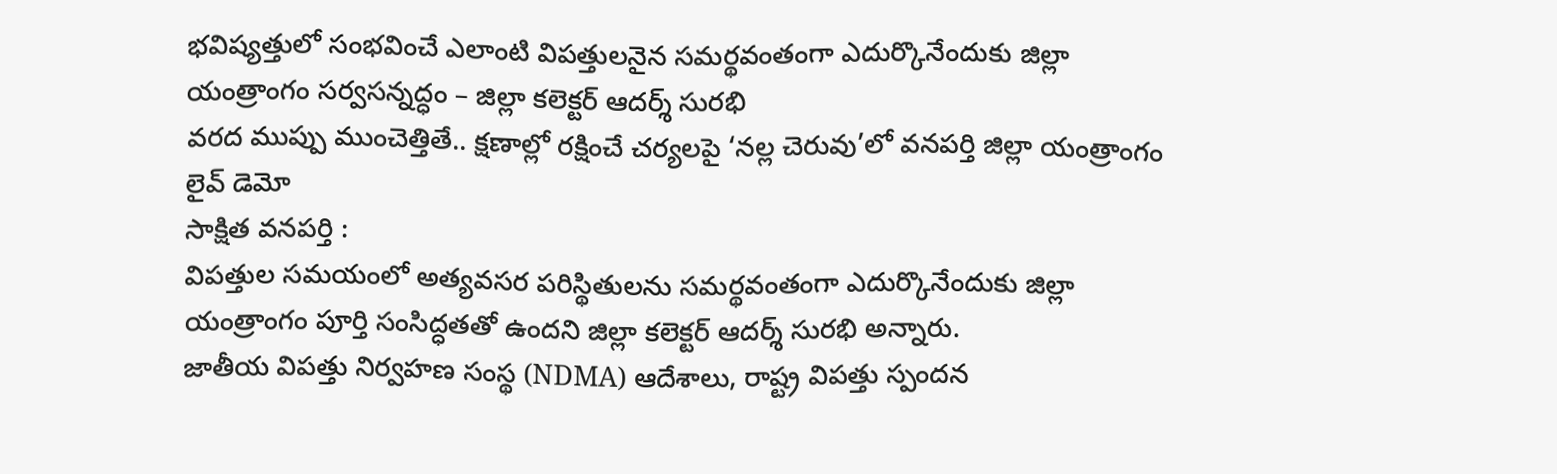భవిష్యత్తులో సంభవించే ఎలాంటి విపత్తులనైన సమర్థవంతంగా ఎదుర్కొనేందుకు జిల్లా యంత్రాంగం సర్వసన్నద్ధం – జిల్లా కలెక్టర్ ఆదర్శ్ సురభి
వరద ముప్పు ముంచెత్తితే.. క్షణాల్లో రక్షించే చర్యలపై ‘నల్ల చెరువు’లో వనపర్తి జిల్లా యంత్రాంగం లైవ్ డెమో
సాక్షిత వనపర్తి :
విపత్తుల సమయంలో అత్యవసర పరిస్థితులను సమర్థవంతంగా ఎదుర్కొనేందుకు జిల్లా యంత్రాంగం పూర్తి సంసిద్ధతతో ఉందని జిల్లా కలెక్టర్ ఆదర్శ్ సురభి అన్నారు.
జాతీయ విపత్తు నిర్వహణ సంస్థ (NDMA) ఆదేశాలు, రాష్ట్ర విపత్తు స్పందన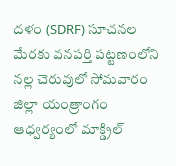దళం (SDRF) సూచనల మేరకు వనపర్తి పట్టణంలోని నల్ల చెరువులో సోమవారం జిల్లా యంత్రాంగం ఆధ్వర్యంలో మాక్డ్రిల్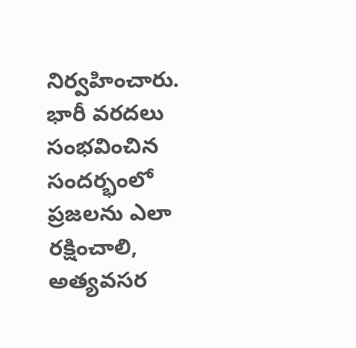నిర్వహించారు. భారీ వరదలు సంభవించిన సందర్భంలో ప్రజలను ఎలా రక్షించాలి, అత్యవసర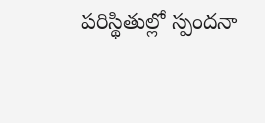పరిస్థితుల్లో స్పందనా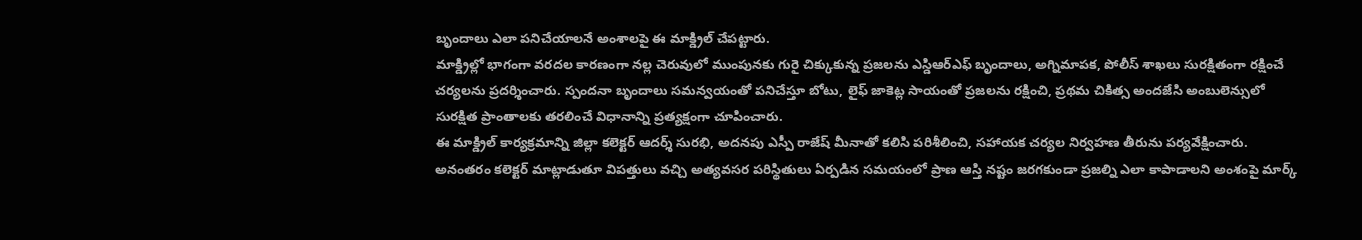బృందాలు ఎలా పనిచేయాలనే అంశాలపై ఈ మాక్డ్రిల్ చేపట్టారు.
మాక్డ్రిల్లో భాగంగా వరదల కారణంగా నల్ల చెరువులో ముంపునకు గురై చిక్కుకున్న ప్రజలను ఎస్డిఆర్ఎఫ్ బృందాలు, అగ్నిమాపక, పోలీస్ శాఖలు సురక్షితంగా రక్షించే చర్యలను ప్రదర్శించారు. స్పందనా బృందాలు సమన్వయంతో పనిచేస్తూ బోటు, లైఫ్ జాకెట్ల సాయంతో ప్రజలను రక్షించి, ప్రథమ చికిత్స అందజేసి అంబులెన్సులో సురక్షిత ప్రాంతాలకు తరలించే విధానాన్ని ప్రత్యక్షంగా చూపించారు.
ఈ మాక్డ్రిల్ కార్యక్రమాన్ని జిల్లా కలెక్టర్ ఆదర్శ్ సురభి, అదనపు ఎస్పీ రాజేష్ మీనాతో కలిసి పరిశీలించి, సహాయక చర్యల నిర్వహణ తీరును పర్యవేక్షించారు.
అనంతరం కలెక్టర్ మాట్లాడుతూ విపత్తులు వచ్చి అత్యవసర పరిస్థితులు ఏర్పడిన సమయంలో ప్రాణ ఆస్తి నష్టం జరగకుండా ప్రజల్ని ఎలా కాపాడాలని అంశంపై మార్క్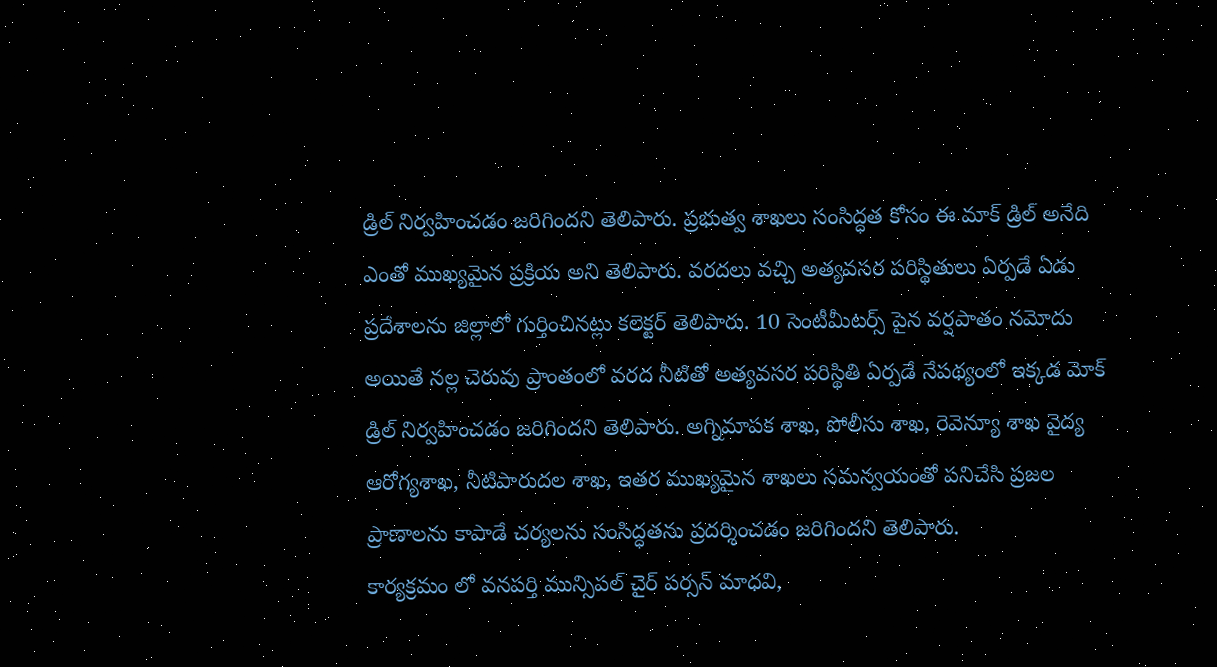డ్రిల్ నిర్వహించడం జరిగిందని తెలిపారు. ప్రభుత్వ శాఖలు సంసిద్ధత కోసం ఈ మాక్ డ్రిల్ అనేది ఎంతో ముఖ్యమైన ప్రక్రియ అని తెలిపారు. వరదలు వచ్చి అత్యవసర పరిస్థితులు ఏర్పడే ఏడు ప్రదేశాలను జిల్లాలో గుర్తించినట్లు కలెక్టర్ తెలిపారు. 10 సెంటీమీటర్స్ పైన వర్షపాతం నమోదు అయితే నల్ల చెరువు ప్రాంతంలో వరద నీటితో అత్యవసర పరిస్థితి ఏర్పడే నేపథ్యంలో ఇక్కడ మోక్ డ్రిల్ నిర్వహించడం జరిగిందని తెలిపారు. అగ్నిమాపక శాఖ, పోలీసు శాఖ, రెవెన్యూ శాఖ వైద్య ఆరోగ్యశాఖ, నీటిపారుదల శాఖ, ఇతర ముఖ్యమైన శాఖలు సమన్వయంతో పనిచేసి ప్రజల ప్రాణాలను కాపాడే చర్యలను సంసిద్ధతను ప్రదర్శించడం జరిగిందని తెలిపారు.
కార్యక్రమం లో వనపర్తి మున్సిపల్ చైర్ పర్సన్ మాధవి,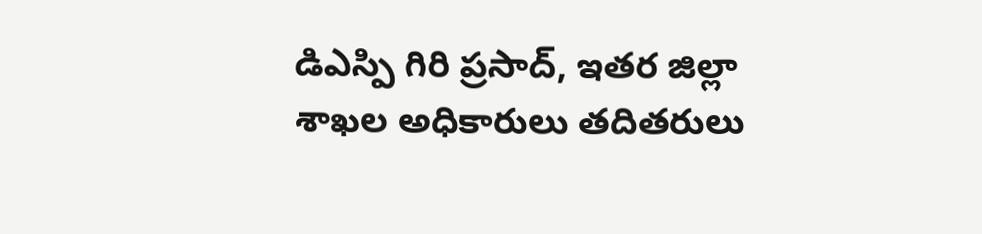డిఎస్పి గిరి ప్రసాద్, ఇతర జిల్లా శాఖల అధికారులు తదితరులు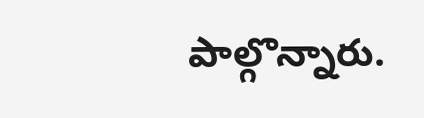పాల్గొన్నారు.